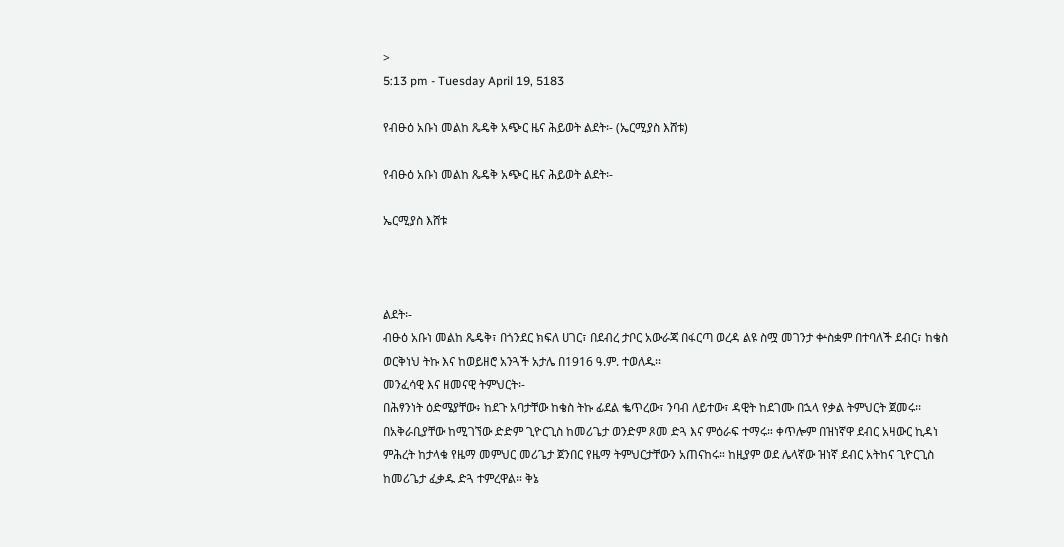>
5:13 pm - Tuesday April 19, 5183

የብፁዕ አቡነ መልከ ጼዴቅ አጭር ዜና ሕይወት ልደት፡- (ኤርሚያስ እሸቱ)

የብፁዕ አቡነ መልከ ጼዴቅ አጭር ዜና ሕይወት ልደት፡-

ኤርሚያስ እሸቱ



ልደት፡-
ብፁዕ አቡነ መልከ ጼዴቅ፣ በጎንደር ክፍለ ሀገር፣ በደብረ ታቦር አውራጃ በፋርጣ ወረዳ ልዩ ስሟ መገንታ ቍስቋም በተባለች ደብር፣ ከቄስ ወርቅነህ ትኩ እና ከወይዘሮ አንጓች አታሌ በ1916 ዓ.ም. ተወለዱ፡፡
መንፈሳዊ እና ዘመናዊ ትምህርት፡-
በሕፃንነት ዕድሜያቸው፥ ከደጉ አባታቸው ከቄስ ትኩ ፊደል ቈጥረው፣ ንባብ ለይተው፣ ዳዊት ከደገሙ በኋላ የቃል ትምህርት ጀመሩ፡፡ በአቅራቢያቸው ከሚገኘው ድድም ጊዮርጊስ ከመሪጌታ ወንድም ጾመ ድጓ እና ምዕራፍ ተማሩ። ቀጥሎም በዝነኛዋ ደብር አዛውር ኪዳነ ምሕረት ከታላቁ የዜማ መምህር መሪጌታ ጀንበር የዜማ ትምህርታቸውን አጠናከሩ። ከዚያም ወደ ሌላኛው ዝነኛ ደብር አትከና ጊዮርጊስ ከመሪጌታ ፈቃዱ ድጓ ተምረዋል። ቅኔ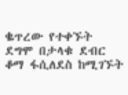ቈጥረው የተቀኙት ደግሞ በታላቁ ደብር ቆማ ፋሲለደስ ከሚገኙት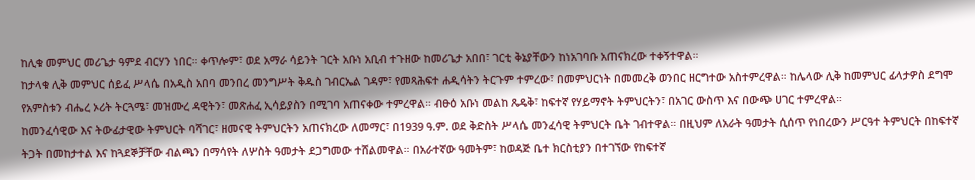ከሊቁ መምህር መሪጌታ ዓምደ ብርሃን ነበር። ቀጥሎም፣ ወደ አማራ ሳይንት ገርት አቡነ አቢብ ተጉዘው ከመሪጌታ አበበ፣ ገርቲ ቅኔያቸውን ከነአገባቡ አጠናክረው ተቀኝተዋል።
ከታላቁ ሊቅ መምህር ሰይፈ ሥላሴ በአዲስ አበባ መንበረ መንግሥት ቅዱስ ገብርኤል ገዳም፣ የመጻሕፍተ ሐዲሳትን ትርጉም ተምረው፣ በመምህርነት በመመረቅ ወንበር ዘርግተው አስተምረዋል። ከሌላው ሊቅ ከመምህር ፊላታዎስ ደግሞ የአምስቱን ብሔረ ኦሪት ትርጓሜ፣ መዝሙረ ዳዊትን፣ መጽሐፈ ኢሳይያስን በሚገባ አጠናቀው ተምረዋል። ብፁዕ አቡነ መልከ ጼዴቅ፣ ከፍተኛ የሃይማኖት ትምህርትን፣ በአገር ውስጥ እና በውጭ ሀገር ተምረዋል።
ከመንፈሳዊው እና ትውፊታዊው ትምህርት ባሻገር፣ ዘመናዊ ትምህርትን አጠናክረው ለመማር፣ በ1939 ዓ.ም. ወደ ቅድስት ሥላሴ መንፈሳዊ ትምህርት ቤት ገብተዋል። በዚህም ለአራት ዓመታት ሲሰጥ የነበረውን ሥርዓተ ትምህርት በከፍተኛ ትጋት በመከታተል እና ከጓደኞቻቸው ብልጫን በማሳየት ለሦስት ዓመታት ደጋግመው ተሸልመዋል። በአራተኛው ዓመትም፣ ከወዳጅ ቤተ ክርስቲያን በተገኘው የከፍተኛ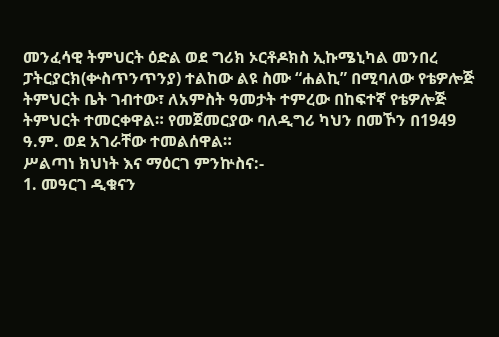መንፈሳዊ ትምህርት ዕድል ወደ ግሪክ ኦርቶዶክስ ኢኩሜኒካል መንበረ ፓትርያርክ(ቍስጥንጥንያ) ተልከው ልዩ ስሙ “ሐልኪ” በሚባለው የቴዎሎጅ ትምህርት ቤት ገብተው፣ ለአምስት ዓመታት ተምረው በከፍተኛ የቴዎሎጅ ትምህርት ተመርቀዋል። የመጀመርያው ባለዲግሪ ካህን በመኾን በ1949 ዓ.ም. ወደ አገራቸው ተመልሰዋል።
ሥልጣነ ክህነት እና ማዕርገ ምንኵስና:-
1. መዓርገ ዲቁናን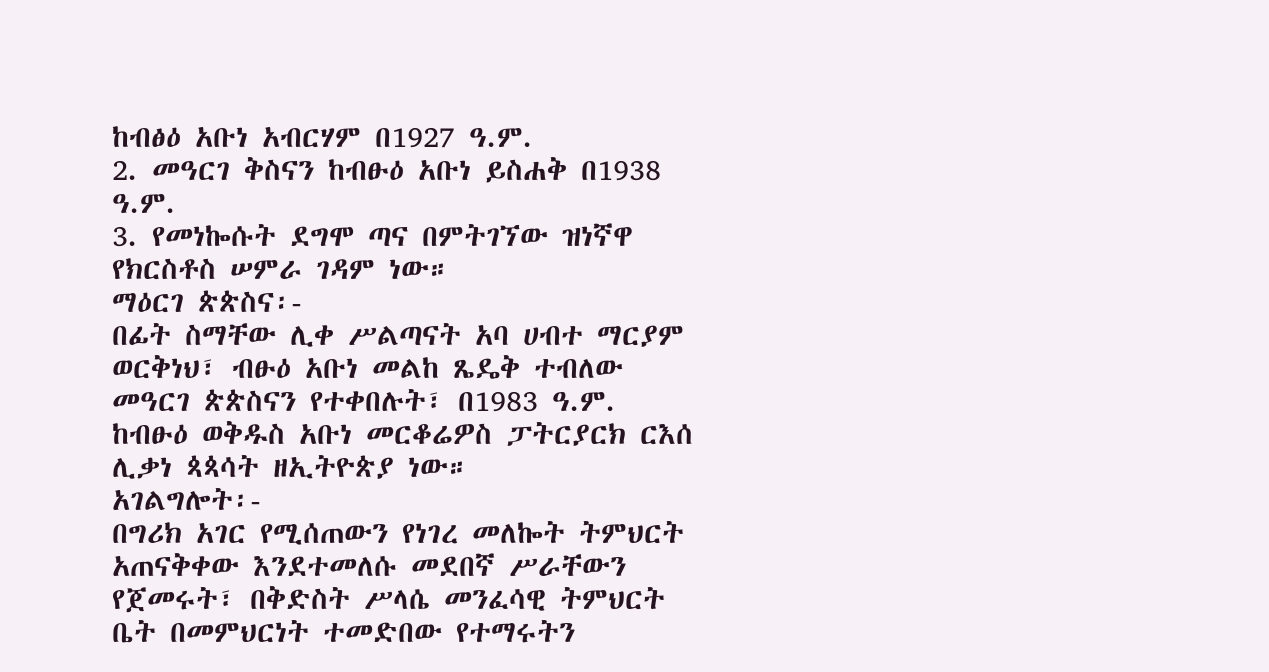ከብፅዕ አቡነ አብርሃም በ1927 ዓ.ም.
2. መዓርገ ቅስናን ከብፁዕ አቡነ ይስሐቅ በ1938 ዓ.ም.
3. የመነኰሱት ደግሞ ጣና በምትገኘው ዝነኛዋ የክርስቶስ ሠምራ ገዳም ነው።
ማዕርገ ጵጵስና፡-
በፊት ስማቸው ሊቀ ሥልጣናት አባ ሀብተ ማርያም ወርቅነህ፣ ብፁዕ አቡነ መልከ ጼዴቅ ተብለው መዓርገ ጵጵስናን የተቀበሉት፣ በ1983 ዓ.ም. ከብፁዕ ወቅዱስ አቡነ መርቆሬዎስ ፓትርያርክ ርእሰ ሊቃነ ጳጳሳት ዘኢትዮጵያ ነው።
አገልግሎት፡-
በግሪክ አገር የሚሰጠውን የነገረ መለኰት ትምህርት አጠናቅቀው እንደተመለሱ መደበኛ ሥራቸውን የጀመሩት፣ በቅድስት ሥላሴ መንፈሳዊ ትምህርት ቤት በመምህርነት ተመድበው የተማሩትን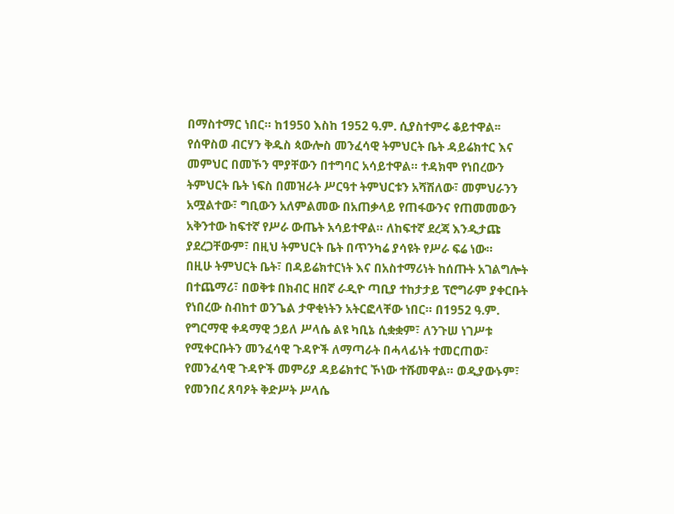በማስተማር ነበር። ከ1950 እስከ 1952 ዓ.ም. ሲያስተምሩ ቆይተዋል፡፡ የሰዋስወ ብርሃን ቅዱስ ጳውሎስ መንፈሳዊ ትምህርት ቤት ዳይሬክተር እና መምህር በመኾን ሞያቸውን በተግባር አሳይተዋል። ተዳክሞ የነበረውን ትምህርት ቤት ነፍስ በመዝራት ሥርዓተ ትምህርቱን አሻሽለው፣ መምህራንን አሟልተው፣ ግቢውን አለምልመው በአጠቃላይ የጠፋውንና የጠመመውን አቅንተው ከፍተኛ የሥራ ውጤት አሳይተዋል። ለከፍተኛ ደረጃ እንዲታጩ ያደረጋቸውም፣ በዚህ ትምህርት ቤት በጥንካሬ ያሳዩት የሥራ ፍሬ ነው።
በዚሁ ትምህርት ቤት፣ በዳይሬክተርነት እና በአስተማሪነት ከሰጡት አገልግሎት በተጨማሪ፣ በወቅቱ በክብር ዘበኛ ራዲዮ ጣቢያ ተከታታይ ፕሮግራም ያቀርቡት የነበረው ስብከተ ወንጌል ታዋቂነትን አትርፎላቸው ነበር። በ1952 ዓ.ም. የግርማዊ ቀዳማዊ ኃይለ ሥላሴ ልዩ ካቢኔ ሲቋቋም፣ ለንጉሠ ነገሥቱ የሚቀርቡትን መንፈሳዊ ጉዳዮች ለማጣራት በሓላፊነት ተመርጠው፣ የመንፈሳዊ ጉዳዮች መምሪያ ዳይሬክተር ኾነው ተሹመዋል። ወዲያውኑም፣ የመንበረ ጸባዖት ቅድሥት ሥላሴ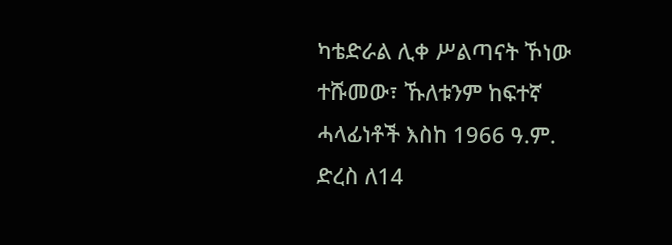ካቴድራል ሊቀ ሥልጣናት ኾነው ተሹመው፣ ኹለቱንም ከፍተኛ ሓላፊነቶች እስከ 1966 ዓ.ም. ድረስ ለ14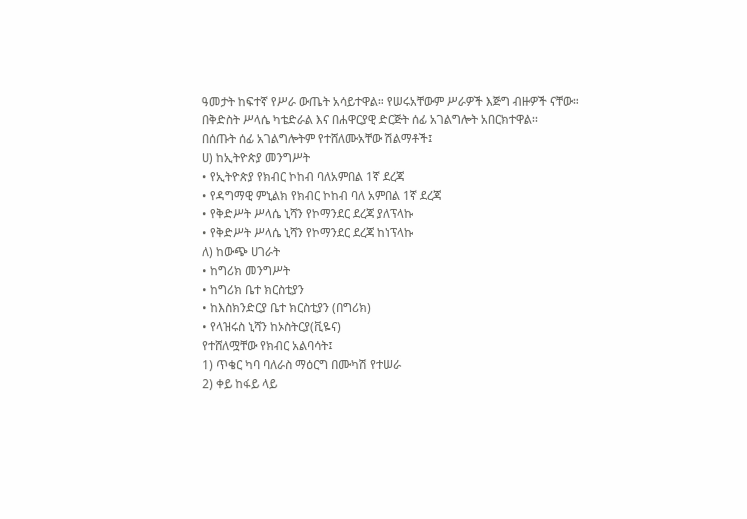ዓመታት ከፍተኛ የሥራ ውጤት አሳይተዋል። የሠሩአቸውም ሥራዎች እጅግ ብዙዎች ናቸው።
በቅድስት ሥላሴ ካቴድራል እና በሐዋርያዊ ድርጅት ሰፊ አገልግሎት አበርክተዋል፡፡
በሰጡት ሰፊ አገልግሎትም የተሸለሙአቸው ሽልማቶች፤
ሀ) ከኢትዮጵያ መንግሥት
• የኢትዮጵያ የክብር ኮከብ ባለአምበል 1ኛ ደረጃ
• የዳግማዊ ምኒልክ የክብር ኮከብ ባለ አምበል 1ኛ ደረጃ
• የቅድሥት ሥላሴ ኒሻን የኮማንደር ደረጃ ያለፕላኩ
• የቅድሥት ሥላሴ ኒሻን የኮማንደር ደረጃ ከነፕላኩ
ለ) ከውጭ ሀገራት
• ከግሪክ መንግሥት
• ከግሪክ ቤተ ክርስቲያን
• ከእስክንድርያ ቤተ ክርስቲያን (በግሪክ)
• የላዝሩስ ኒሻን ከኦስትርያ(ቪዬና)
የተሸለሟቸው የክብር አልባሳት፤
1) ጥቄር ካባ ባለራስ ማዕርግ በሙካሽ የተሠራ
2) ቀይ ከፋይ ላይ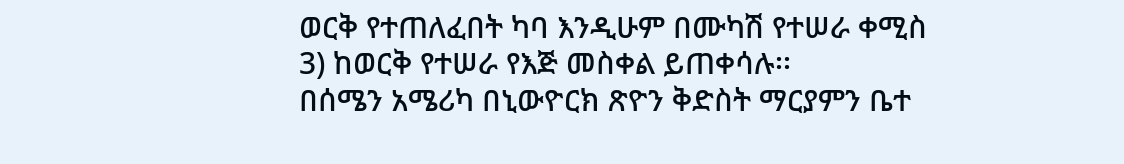ወርቅ የተጠለፈበት ካባ እንዲሁም በሙካሽ የተሠራ ቀሚስ
3) ከወርቅ የተሠራ የእጅ መስቀል ይጠቀሳሉ፡፡
በሰሜን አሜሪካ በኒውዮርክ ጽዮን ቅድስት ማርያምን ቤተ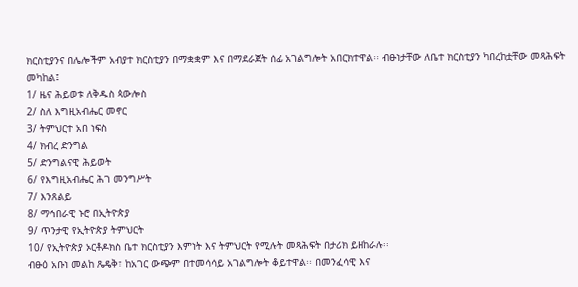ክርስቲያንና በሌሎችም አብያተ ክርስቲያን በማቋቋም እና በማደራጀት ሰፊ አገልግሎት አበርክተዋል፡፡ ብፁነታቸው ለቤተ ክርስቲያን ካበረከቷቸው መጻሕፍት መካከል፤
1/ ዜና ሕይወቱ ለቅዱስ ጳውሎስ
2/ ስለ እግዚአብሔር መኖር
3/ ትምህርተ አበ ነፍስ
4/ ክብረ ድንግል
5/ ድንግልናዊ ሕይወት
6/ የእግዚአብሔር ሕገ መንግሥት
7/ እንጸልይ
8/ ማኅበራዊ ኑሮ በኢትዮጵያ
9/ ጥንታዊ የኢትዮጵያ ትምህርት
10/ የኢትዮጵያ ኦርቶዶክስ ቤተ ክርስቲያን እምነት እና ትምህርት የሚሉት መጻሕፍት በታሪክ ይዘከራሉ፡፡
ብፁዕ አቡነ መልከ ጼዴቅ፣ ከአገር ውጭም በተመሳሳይ አገልግሎት ቆይተዋል፡፡ በመንፈሳዊ እና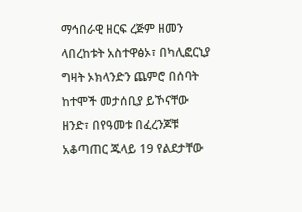ማኅበራዊ ዘርፍ ረጅም ዘመን ላበረከቱት አስተዋፅኦ፣ በካሊፎርኒያ ግዛት ኦክላንድን ጨምሮ በሰባት ከተሞች መታሰቢያ ይኾናቸው ዘንድ፣ በየዓመቱ በፈረንጆቹ አቆጣጠር ጁላይ 19 የልደታቸው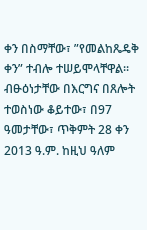ቀን በስማቸው፣ ”የመልከጼዴቅ ቀን” ተብሎ ተሠይሞላቸዋል፡፡
ብፁዕነታቸው በእርግና በጸሎት ተወስነው ቆይተው፣ በ97 ዓመታቸው፣ ጥቅምት 28 ቀን 2013 ዓ.ም. ከዚህ ዓለም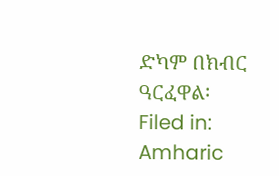ድካም በክብር ዓርፈዋል፡
Filed in: Amharic